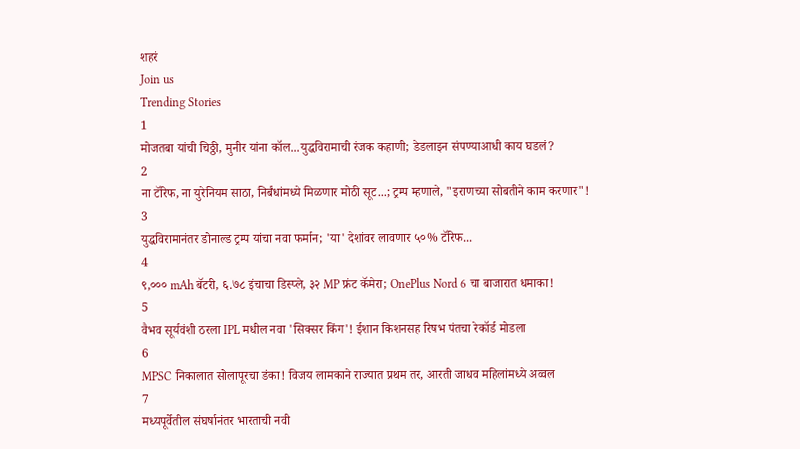शहरं
Join us
Trending Stories
1
मोजतबा यांची चिठ्ठी, मुनीर यांना कॉल...युद्धविरामाची रंजक कहाणी; डेडलाइन संपण्याआधी काय घडलं?
2
ना टॅरिफ, ना युरेनियम साठा, निर्बंधांमध्ये मिळणार मोठी सूट...; ट्रम्प म्हणाले, "इराणच्या सोबतीने काम करणार"!
3
युद्धविरामानंतर डोनाल्ड ट्रम्प यांचा नवा फर्मान; 'या' देशांवर लावणार ५०% टॅरिफ...
4
९,००० mAh बॅटरी, ६.७८ इंचाचा डिस्प्ले, ३२ MP फ्रंट कॅमेरा; OnePlus Nord 6 चा बाजारात धमाका!
5
वैभव सूर्यवंशी ठरला IPL मधील नवा 'सिक्सर किंग'! ईशान किशनसह रिषभ पंतचा रेकॉर्ड मोडला
6
MPSC निकालात सोलापूरचा डंका! विजय लामकाने राज्यात प्रथम तर, आरती जाधव महिलांमध्ये अव्वल
7
मध्यपूर्वेतील संघर्षानंतर भारताची नवी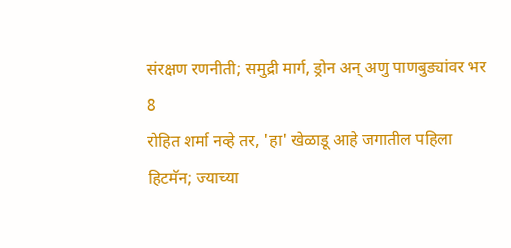संरक्षण रणनीती; समुद्री मार्ग, ड्रोन अन् अणु पाणबुड्यांवर भर
8
रोहित शर्मा नव्हे तर, 'हा' खेळाडू आहे जगातील पहिला हिटमॅन; ज्याच्या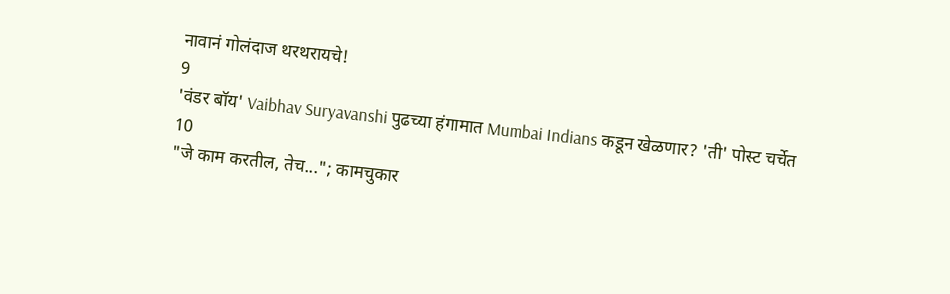नावानं गोलंदाज थरथरायचे!
9
'वंडर बॉय' Vaibhav Suryavanshi पुढच्या हंगामात Mumbai Indians कडून खेळणार? 'ती' पोस्ट चर्चेत
10
"जे काम करतील, तेच..."; कामचुकार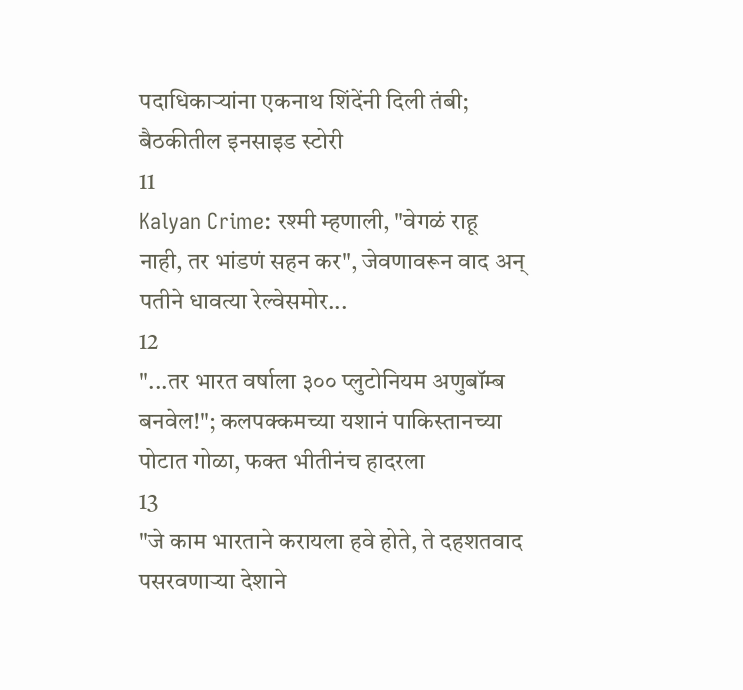पदाधिकाऱ्यांना एकनाथ शिंदेंनी दिली तंबी; बैठकीतील इनसाइड स्टोरी
11
Kalyan Crime: रश्मी म्हणाली, "वेगळं राहू नाही, तर भांडणं सहन कर", जेवणावरून वाद अन् पतीने धावत्या रेल्वेसमोर...
12
"...तर भारत वर्षाला ३०० प्लुटोनियम अणुबॉम्ब बनवेल!"; कलपक्कमच्या यशानं पाकिस्तानच्या पोटात गोळा, फक्त भीतीनंच हादरला
13
"जे काम भारताने करायला हवे होते, ते दहशतवाद पसरवणाऱ्या देशाने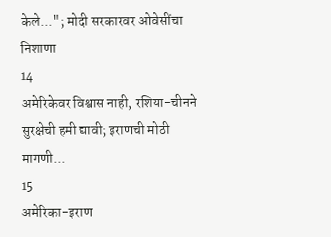केले..."; मोदी सरकारवर ओवेसींचा निशाणा
14
अमेरिकेवर विश्वास नाही, रशिया-चीनने सुरक्षेची हमी द्यावी; इराणची मोठी मागणी...
15
अमेरिका-इराण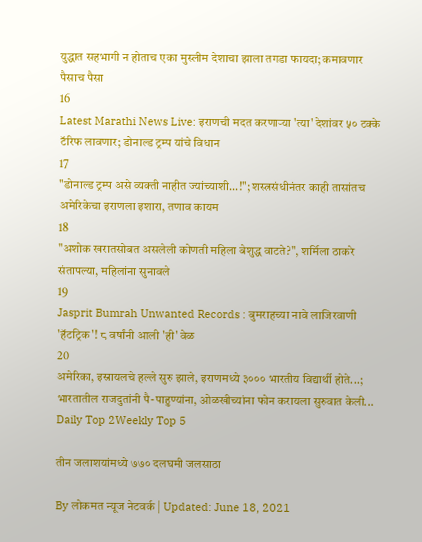युद्धात सहभागी न होताच एका मुस्लीम देशाचा झाला तगडा फायदा; कमावणार पैसाच पैसा
16
Latest Marathi News Live: इराणची मदत करणाऱ्या 'त्या' देशांवर ५० टक्के टॅरिफ लावणार; डोनाल्ड ट्रम्प यांचे विधान
17
"डोनाल्ड ट्रम्प असे व्यक्ती नाहीत ज्यांच्याशी...!"; शस्त्रसंधीनंतर काही तासांतच अमेरिकेचा इराणला इशारा, तणाव कायम
18
"अशोक खरातसोबत असलेली कोणती महिला बेशुद्ध वाटते?", शर्मिला ठाकरे संतापल्या, महिलांना सुनावले
19
Jasprit Bumrah Unwanted Records : बुमराहच्या नावे लाजिरवाणी 'हॅटट्रिक'! ८ वर्षांनी आली 'ही' वेळ
20
अमेरिका, इस्रायलचे हल्ले सुरु झाले, इराणमध्ये ३००० भारतीय विद्यार्थी होते...; भारतातील राजदुतांनी पै-पाहुण्यांना, ओळखीच्यांना फोन करायला सुरुवात केली...
Daily Top 2Weekly Top 5

तीन जलाशयांमध्ये ७७० दलघमी जलसाठा

By लोकमत न्यूज नेटवर्क | Updated: June 18, 2021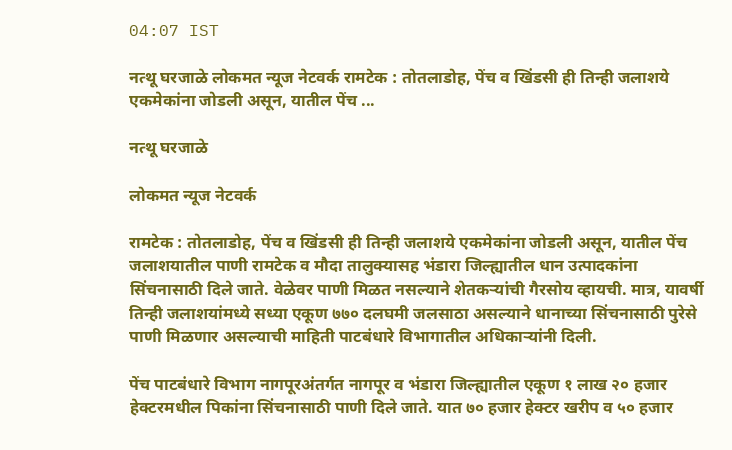04:07 IST

नत्थू घरजाळे लोकमत न्यूज नेटवर्क रामटेक : तोतलाडोह, पेंच व खिंडसी ही तिन्ही जलाशये एकमेकांना जोडली असून, यातील पेंच ...

नत्थू घरजाळे

लोकमत न्यूज नेटवर्क

रामटेक : तोतलाडोह, पेंच व खिंडसी ही तिन्ही जलाशये एकमेकांना जोडली असून, यातील पेंच जलाशयातील पाणी रामटेक व मौदा तालुक्यासह भंडारा जिल्ह्यातील धान उत्पादकांना सिंचनासाठी दिले जाते. वेळेवर पाणी मिळत नसल्याने शेतकऱ्यांची गैरसोय व्हायची. मात्र, यावर्षी तिन्ही जलाशयांमध्ये सध्या एकूण ७७० दलघमी जलसाठा असल्याने धानाच्या सिंचनासाठी पुरेसे पाणी मिळणार असल्याची माहिती पाटबंधारे विभागातील अधिकाऱ्यांनी दिली.

पेंच पाटबंधारे विभाग नागपूरअंतर्गत नागपूर व भंडारा जिल्ह्यातील एकूण १ लाख २० हजार हेक्टरमधील पिकांना सिंचनासाठी पाणी दिले जाते. यात ७० हजार हेक्टर खरीप व ५० हजार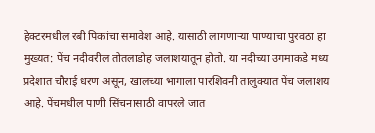हेक्टरमधील रबी पिकांचा समावेश आहे. यासाठी लागणाऱ्या पाण्याचा पुरवठा हा मुख्यत: पेंच नदीवरील तोतलाडोह जलाशयातून होतो. या नदीच्या उगमाकडे मध्य प्रदेशात चौराई धरण असून, खालच्या भागाला पारशिवनी तालुक्यात पेंच जलाशय आहे. पेंचमधील पाणी सिंचनासाठी वापरले जात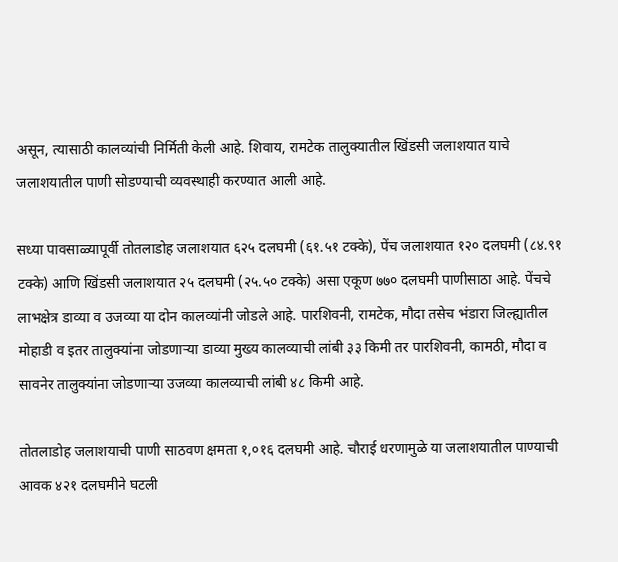असून, त्यासाठी कालव्यांची निर्मिती केली आहे. शिवाय, रामटेक तालुक्यातील खिंडसी जलाशयात याचे जलाशयातील पाणी सोडण्याची व्यवस्थाही करण्यात आली आहे.

सध्या पावसाळ्यापूर्वी तोतलाडोह जलाशयात ६२५ दलघमी (६१.५१ टक्के), पेंच जलाशयात १२० दलघमी (८४.९१ टक्के) आणि खिंडसी जलाशयात २५ दलघमी (२५.५० टक्के) असा एकूण ७७० दलघमी पाणीसाठा आहे. पेंचचे लाभक्षेत्र डाव्या व उजव्या या दोन कालव्यांनी जोडले आहे. पारशिवनी, रामटेक, मौदा तसेच भंडारा जिल्ह्यातील मोहाडी व इतर तालुक्यांना जोडणाऱ्या डाव्या मुख्य कालव्याची लांबी ३३ किमी तर पारशिवनी, कामठी, मौदा व सावनेर तालुक्यांना जोडणाऱ्या उजव्या कालव्याची लांबी ४८ किमी आहे.

तोतलाडोह जलाशयाची पाणी साठवण क्षमता १,०१६ दलघमी आहे. चौराई धरणामुळे या जलाशयातील पाण्याची आवक ४२१ दलघमीने घटली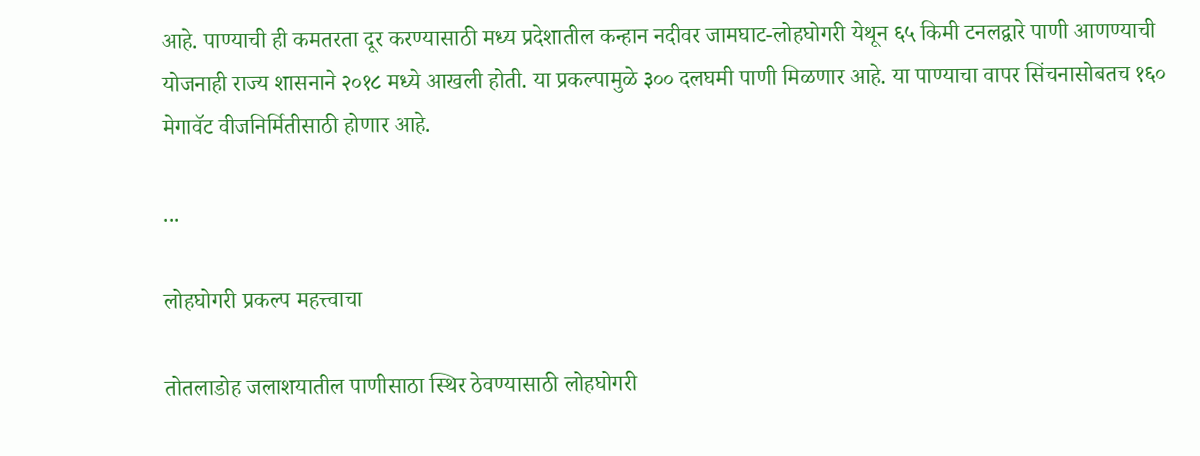आहे. पाण्याची ही कमतरता दूर करण्यासाठी मध्य प्रदेशातील कन्हान नदीवर जामघाट-लोहघोगरी येथून ६५ किमी टनलद्वारे पाणी आणण्याची योजनाही राज्य शासनाने २०१८ मध्ये आखली होती. या प्रकल्पामुळे ३०० दलघमी पाणी मिळणार आहे. या पाण्याचा वापर सिंचनासोबतच १६० मेगावॅट वीजनिर्मितीसाठी होणार आहे.

...

लोहघोगरी प्रकल्प महत्त्वाचा

तोतलाडोह जलाशयातील पाणीसाठा स्थिर ठेवण्यासाठी लोहघोगरी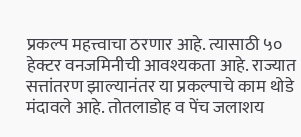प्रकल्प महत्त्वाचा ठरणार आहे. त्यासाठी ५० हेक्टर वनजमिनीची आवश्यकता आहे. राज्यात सत्तांतरण झाल्यानंतर या प्रकल्पाचे काम थोडे मंदावले आहे. तोतलाडोह व पेंच जलाशय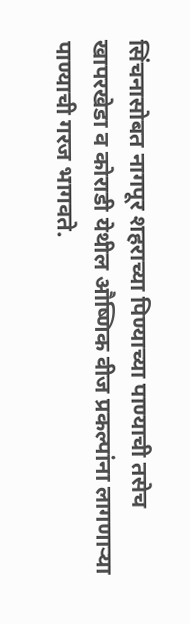सिंचनासोबत नागपूर शहराच्या पिण्याच्या पाण्याची तसेच खापरखेडा व कोराडी येथील औष्णिक वीज प्रकल्पांना लागणाऱ्या पाण्याची गरज भागवते.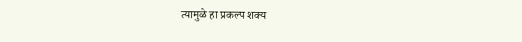त्यामुळे हा प्रकल्प शक्य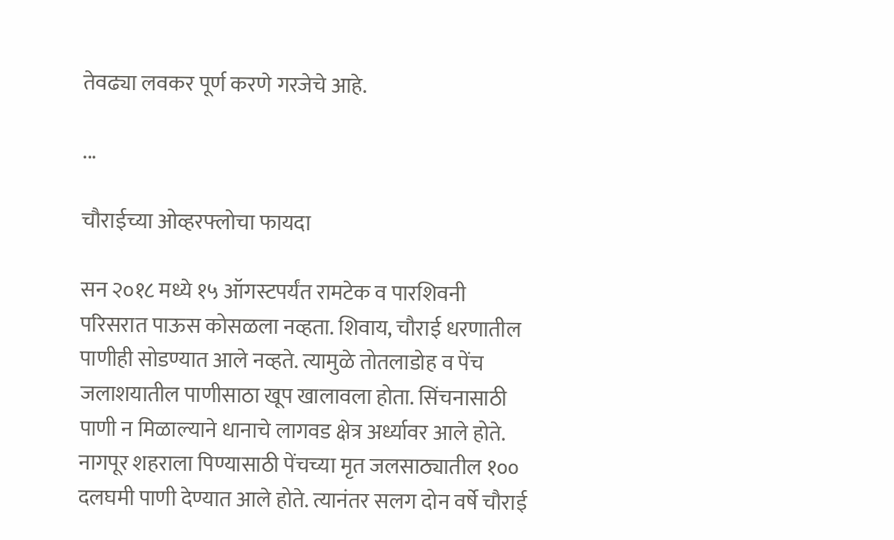तेवढ्या लवकर पूर्ण करणे गरजेचे आहे.

...

चौराईच्या ओव्हरफ्लोचा फायदा

सन २०१८ मध्ये १५ ऑगस्टपर्यंत रामटेक व पारशिवनी परिसरात पाऊस कोसळला नव्हता. शिवाय, चौराई धरणातील पाणीही सोडण्यात आले नव्हते. त्यामुळे तोतलाडोह व पेंच जलाशयातील पाणीसाठा खूप खालावला होता. सिंचनासाठी पाणी न मिळाल्याने धानाचे लागवड क्षेत्र अर्ध्यावर आले होते. नागपूर शहराला पिण्यासाठी पेंचच्या मृत जलसाठ्यातील १०० दलघमी पाणी देण्यात आले होते. त्यानंतर सलग दोन वर्षे चौराई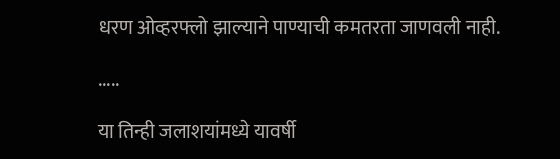धरण ओव्हरफ्लो झाल्याने पाण्याची कमतरता जाणवली नाही.

.....

या तिन्ही जलाशयांमध्ये यावर्षी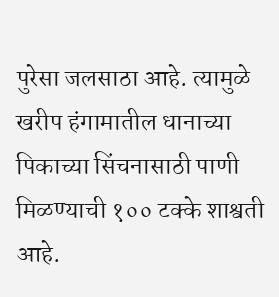पुरेसा जलसाठा आहे. त्यामुळे खरीप हंगामातील धानाच्या पिकाच्या सिंचनासाठी पाणी मिळण्याची १०० टक्के शाश्वती आहे.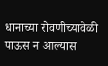धानाच्या रोवणीच्यावेळी पाऊस न आल्यास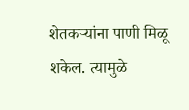शेतकऱ्यांना पाणी मिळू शकेल. त्यामुळे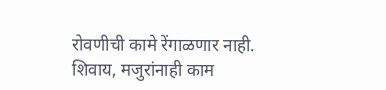रोवणीची कामे रेंगाळणार नाही. शिवाय, मजुरांनाही काम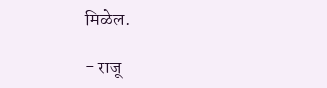मिळेल.

- राजू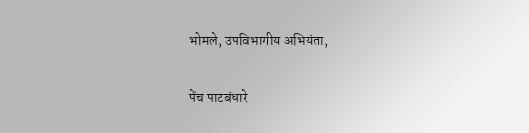भोमले, उपविभागीय अभियंता,

पेंच पाटबंधारे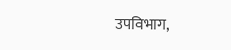उपविभाग,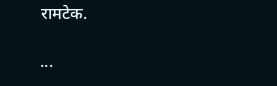रामटेक.

...